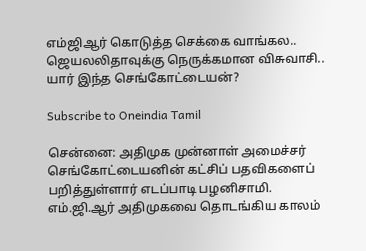எம்ஜிஆர் கொடுத்த செக்கை வாங்கல.. ஜெயலலிதாவுக்கு நெருக்கமான விசுவாசி.. யார் இந்த செங்கோட்டையன்?

Subscribe to Oneindia Tamil

சென்னை: அதிமுக முன்னாள் அமைச்சர் செங்கோட்டையனின் கட்சிப் பதவிகளைப் பறித்துள்ளார் எடப்பாடி பழனிசாமி. எம்.ஜி.ஆர் அதிமுகவை தொடங்கிய காலம்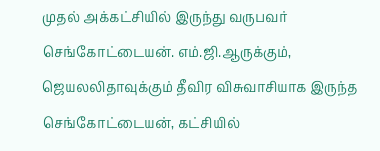முதல் அக்கட்சியில் இருந்து வருபவர் செங்கோட்டையன். எம்.ஜி.ஆருக்கும், ஜெயலலிதாவுக்கும் தீவிர விசுவாசியாக இருந்த செங்கோட்டையன், கட்சியில்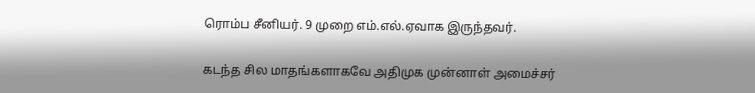ரொம்ப சீனியர். 9 முறை எம்.எல்.ஏவாக இருந்தவர்.

கடந்த சில மாதங்களாகவே அதிமுக முன்னாள் அமைச்சர்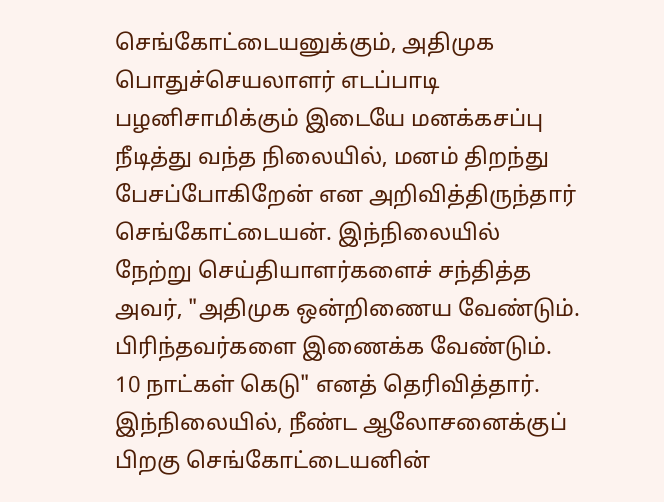செங்கோட்டையனுக்கும், அதிமுக பொதுச்செயலாளர் எடப்பாடி பழனிசாமிக்கும் இடையே மனக்கசப்பு நீடித்து வந்த நிலையில், மனம் திறந்து பேசப்போகிறேன் என அறிவித்திருந்தார் செங்கோட்டையன். இந்நிலையில் நேற்று செய்தியாளர்களைச் சந்தித்த அவர், "அதிமுக ஒன்றிணைய வேண்டும். பிரிந்தவர்களை இணைக்க வேண்டும். 10 நாட்கள் கெடு" எனத் தெரிவித்தார். இந்நிலையில், நீண்ட ஆலோசனைக்குப் பிறகு செங்கோட்டையனின்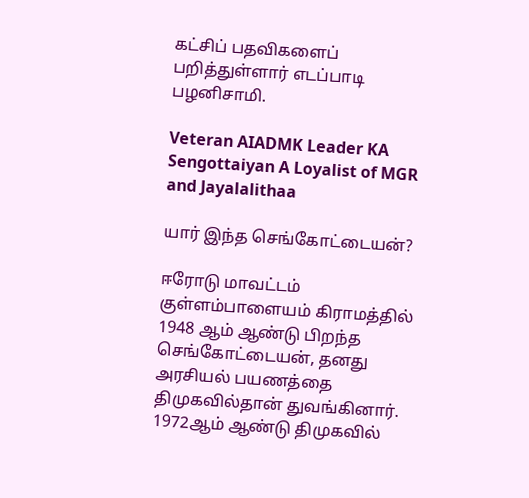கட்சிப் பதவிகளைப் பறித்துள்ளார் எடப்பாடி பழனிசாமி.

Veteran AIADMK Leader KA Sengottaiyan A Loyalist of MGR and Jayalalithaa

யார் இந்த செங்கோட்டையன்?

ஈரோடு மாவட்டம் குள்ளம்பாளையம் கிராமத்தில் 1948 ஆம் ஆண்டு பிறந்த செங்கோட்டையன், தனது அரசியல் பயணத்தை திமுகவில்தான் துவங்கினார். 1972ஆம் ஆண்டு திமுகவில்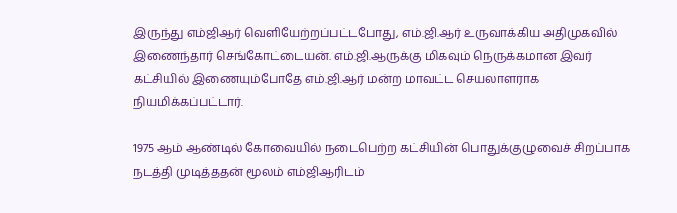இருந்து எம்ஜிஆர் வெளியேற்றப்பட்டபோது, எம்.ஜி.ஆர் உருவாக்கிய அதிமுகவில் இணைந்தார் செங்கோட்டையன். எம்.ஜி.ஆருக்கு மிகவும் நெருக்கமான இவர் கட்சியில் இணையும்போதே எம்.ஜி.ஆர் மன்ற மாவட்ட செயலாளராக நியமிக்கப்பட்டார்.

1975 ஆம் ஆண்டில் கோவையில் நடைபெற்ற கட்சியின் பொதுக்குழுவைச் சிறப்பாக நடத்தி முடித்ததன் மூலம் எம்ஜிஆரிடம்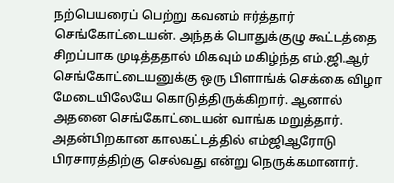நற்பெயரைப் பெற்று கவனம் ஈர்த்தார் செங்கோட்டையன். அந்தக் பொதுக்குழு கூட்டத்தை சிறப்பாக முடித்ததால் மிகவும் மகிழ்ந்த எம்.ஜி.ஆர் செங்கோட்டையனுக்கு ஒரு பிளாங்க் செக்கை விழா மேடையிலேயே கொடுத்திருக்கிறார். ஆனால் அதனை செங்கோட்டையன் வாங்க மறுத்தார். அதன்பிறகான காலகட்டத்தில் எம்ஜிஆரோடு பிரசாரத்திற்கு செல்வது என்று நெருக்கமானார்.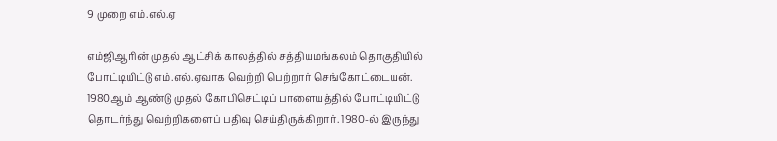9 முறை எம்.எல்.ஏ

எம்ஜிஆரின் முதல் ஆட்சிக் காலத்தில் சத்தியமங்கலம் தொகுதியில் போட்டியிட்டு எம்.எல்.ஏவாக வெற்றி பெற்றார் செங்கோட்டையன். 1980ஆம் ஆண்டு முதல் கோபிசெட்டிப் பாளையத்தில் போட்டியிட்டு தொடர்ந்து வெற்றிகளைப் பதிவு செய்திருக்கிறார். 1980-ல் இருந்து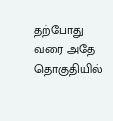தற்போது வரை அதே தொகுதியில்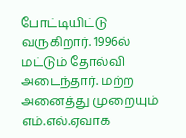போட்டியிட்டு வருகிறார். 1996ல் மட்டும் தோல்வி அடைந்தார். மற்ற அனைத்து முறையும் எம்.எல்.ஏவாக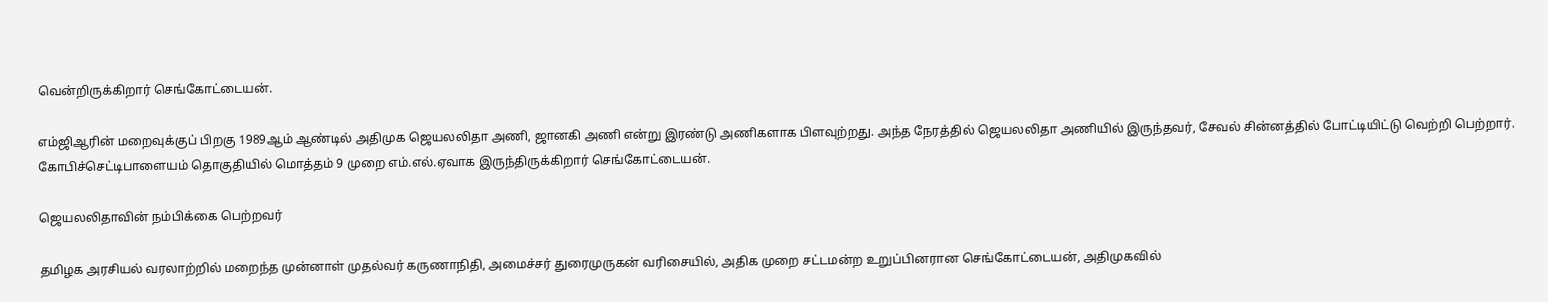வென்றிருக்கிறார் செங்கோட்டையன்.

எம்ஜிஆரின் மறைவுக்குப் பிறகு 1989ஆம் ஆண்டில் அதிமுக ஜெயலலிதா அணி, ஜானகி அணி என்று இரண்டு அணிகளாக பிளவுற்றது. அந்த நேரத்தில் ஜெயலலிதா அணியில் இருந்தவர், சேவல் சின்னத்தில் போட்டியிட்டு வெற்றி பெற்றார். கோபிச்செட்டிபாளையம் தொகுதியில் மொத்தம் 9 முறை எம்.எல்.ஏவாக இருந்திருக்கிறார் செங்கோட்டையன்.

ஜெயலலிதாவின் நம்பிக்கை பெற்றவர்

தமிழக அரசியல் வரலாற்றில் மறைந்த முன்னாள் முதல்வர் கருணாநிதி, அமைச்சர் துரைமுருகன் வரிசையில், அதிக முறை சட்டமன்ற உறுப்பினரான செங்கோட்டையன், அதிமுகவில்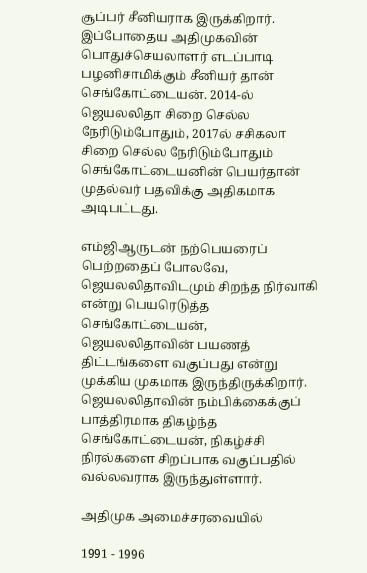சூப்பர் சீனியராக இருக்கிறார். இப்போதைய அதிமுகவின் பொதுச்செயலாளர் எடப்பாடி பழனிசாமிக்கும் சீனியர் தான் செங்கோட்டையன். 2014-ல் ஜெயலலிதா சிறை செல்ல நேரிடும்போதும், 2017ல் சசிகலா சிறை செல்ல நேரிடும்போதும் செங்கோட்டையனின் பெயர்தான் முதல்வர் பதவிக்கு அதிகமாக அடிபட்டது.

எம்ஜிஆருடன் நற்பெயரைப் பெற்றதைப் போலவே, ஜெயலலிதாவிடமும் சிறந்த நிர்வாகி என்று பெயரெடுத்த செங்கோட்டையன், ஜெயலலிதாவின் பயணத் திட்டங்களை வகுப்பது என்று முக்கிய முகமாக இருந்திருக்கிறார். ஜெயலலிதாவின் நம்பிக்கைக்குப் பாத்திரமாக திகழ்ந்த செங்கோட்டையன், நிகழ்ச்சி நிரல்களை சிறப்பாக வகுப்பதில் வல்லவராக இருந்துள்ளார்.

அதிமுக அமைச்சரவையில்

1991 - 1996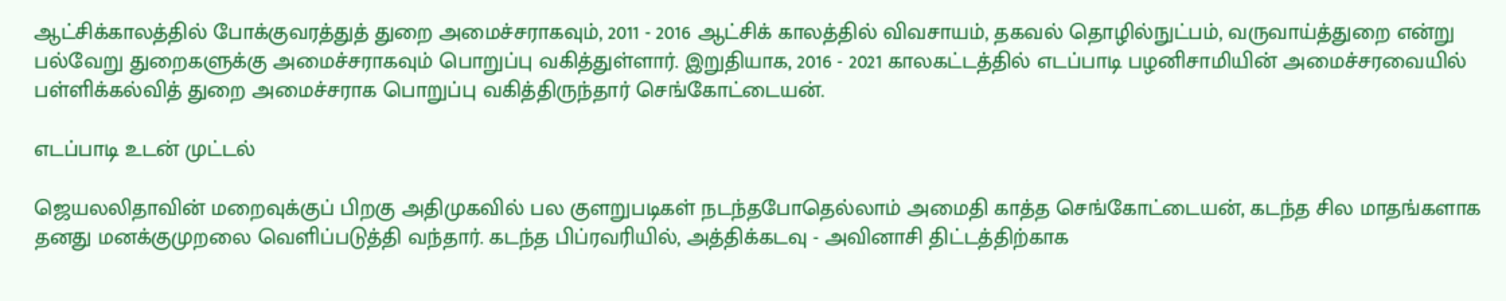ஆட்சிக்காலத்தில் போக்குவரத்துத் துறை அமைச்சராகவும், 2011 - 2016 ஆட்சிக் காலத்தில் விவசாயம், தகவல் தொழில்நுட்பம், வருவாய்த்துறை என்று பல்வேறு துறைகளுக்கு அமைச்சராகவும் பொறுப்பு வகித்துள்ளார். இறுதியாக, 2016 - 2021 காலகட்டத்தில் எடப்பாடி பழனிசாமியின் அமைச்சரவையில் பள்ளிக்கல்வித் துறை அமைச்சராக பொறுப்பு வகித்திருந்தார் செங்கோட்டையன்.

எடப்பாடி உடன் முட்டல்

ஜெயலலிதாவின் மறைவுக்குப் பிறகு அதிமுகவில் பல குளறுபடிகள் நடந்தபோதெல்லாம் அமைதி காத்த செங்கோட்டையன், கடந்த சில மாதங்களாக தனது மனக்குமுறலை வெளிப்படுத்தி வந்தார். கடந்த பிப்ரவரியில், அத்திக்கடவு - அவினாசி திட்டத்திற்காக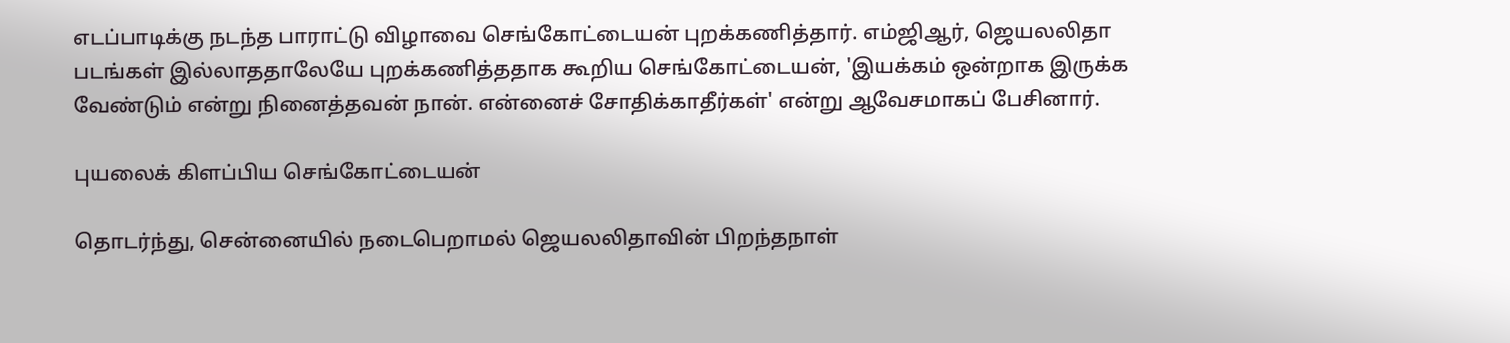எடப்பாடிக்கு நடந்த பாராட்டு விழாவை செங்கோட்டையன் புறக்கணித்தார். எம்ஜிஆர், ஜெயலலிதா படங்கள் இல்லாததாலேயே புறக்கணித்ததாக கூறிய செங்கோட்டையன், 'இயக்கம் ஒன்றாக இருக்க வேண்டும் என்று நினைத்தவன் நான். என்னைச் சோதிக்காதீர்கள்' என்று ஆவேசமாகப் பேசினார்.

புயலைக் கிளப்பிய செங்கோட்டையன்

தொடர்ந்து, சென்னையில் நடைபெறாமல் ஜெயலலிதாவின் பிறந்தநாள்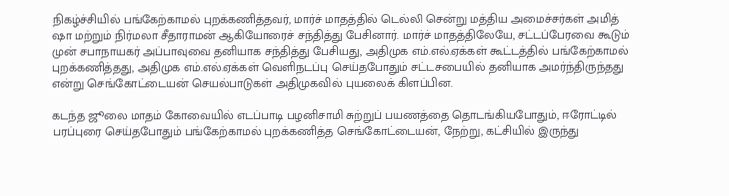நிகழ்ச்சியில் பங்கேற்காமல் புறக்கணித்தவர், மார்ச் மாதத்தில் டெல்லி சென்று மத்திய அமைச்சர்கள் அமித் ஷா மற்றும் நிர்மலா சீதாராமன் ஆகியோரைச் சந்தித்து பேசினார். மார்ச் மாதத்திலேயே, சட்டப்பேரவை கூடும் முன் சபாநாயகர் அப்பாவுவை தனியாக சந்தித்து பேசியது, அதிமுக எம்.எல்.ஏக்கள் கூட்டத்தில் பங்கேற்காமல் புறக்கணித்தது, அதிமுக எம்.எல்.ஏக்கள் வெளிநடப்பு செய்தபோதும் சட்டசபையில் தனியாக அமர்ந்திருந்தது என்று செங்கோட்டையன் செயல்பாடுகள் அதிமுகவில் புயலைக் கிளப்பின.

கடந்த ஜூலை மாதம் கோவையில் எடப்பாடி பழனிசாமி சுற்றுப் பயணத்தை தொடங்கியபோதும், ஈரோட்டில் பரப்புரை செய்தபோதும் பங்கேற்காமல் புறக்கணித்த செங்கோட்டையன், நேற்று, கட்சியில் இருந்து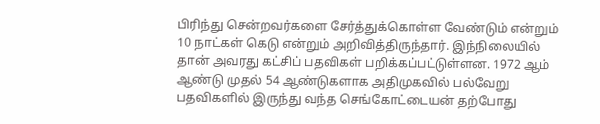பிரிந்து சென்றவர்களை சேர்த்துக்கொள்ள வேண்டும் என்றும் 10 நாட்கள் கெடு என்றும் அறிவித்திருந்தார். இந்நிலையில் தான் அவரது கட்சிப் பதவிகள் பறிக்கப்பட்டுள்ளன. 1972 ஆம் ஆண்டு முதல் 54 ஆண்டுகளாக அதிமுகவில் பல்வேறு பதவிகளில் இருந்து வந்த செங்கோட்டையன் தற்போது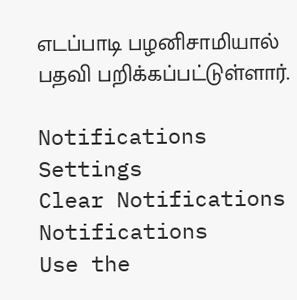எடப்பாடி பழனிசாமியால் பதவி பறிக்கப்பட்டுள்ளார்.

Notifications
Settings
Clear Notifications
Notifications
Use the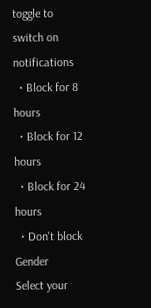toggle to switch on notifications
  • Block for 8 hours
  • Block for 12 hours
  • Block for 24 hours
  • Don't block
Gender
Select your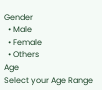Gender
  • Male
  • Female
  • Others
Age
Select your Age Range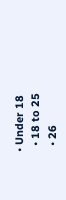• Under 18
  • 18 to 25
  • 26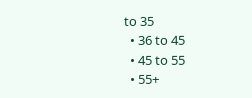to 35
  • 36 to 45
  • 45 to 55
  • 55+